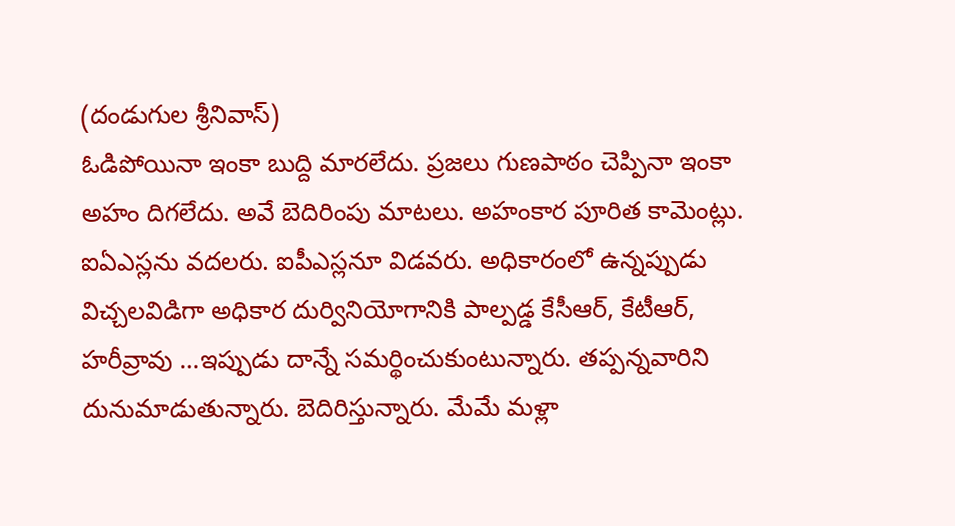(దండుగుల శ్రీనివాస్)
ఓడిపోయినా ఇంకా బుద్ది మారలేదు. ప్రజలు గుణపాఠం చెప్పినా ఇంకా అహం దిగలేదు. అవే బెదిరింపు మాటలు. అహంకార పూరిత కామెంట్లు. ఐఏఎస్లను వదలరు. ఐపీఎస్లనూ విడవరు. అధికారంలో ఉన్నప్పుడు విచ్చలవిడిగా అధికార దుర్వినియోగానికి పాల్పడ్డ కేసీఆర్, కేటీఆర్, హరీవ్రావు …ఇప్పుడు దాన్నే సమర్థించుకుంటున్నారు. తప్పన్నవారిని దునుమాడుతున్నారు. బెదిరిస్తున్నారు. మేమే మళ్లా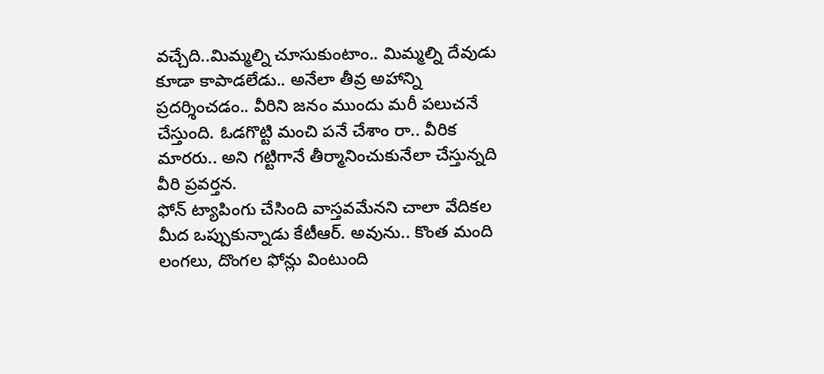వచ్చేది..మిమ్మల్ని చూసుకుంటాం.. మిమ్మల్ని దేవుడు కూడా కాపాడలేడు.. అనేలా తీవ్ర అహాన్ని ప్రదర్శించడం.. వీరిని జనం ముందు మరీ పలుచనే చేస్తుంది. ఓడగొట్టి మంచి పనే చేశాం రా.. వీరిక మారరు.. అని గట్టిగానే తీర్మానించుకునేలా చేస్తున్నది వీరి ప్రవర్తన.
ఫోన్ ట్యాపింగు చేసింది వాస్తవమేనని చాలా వేదికల మీద ఒప్పుకున్నాడు కేటీఆర్. అవును.. కొంత మంది లంగలు, దొంగల ఫోన్లు వింటుంది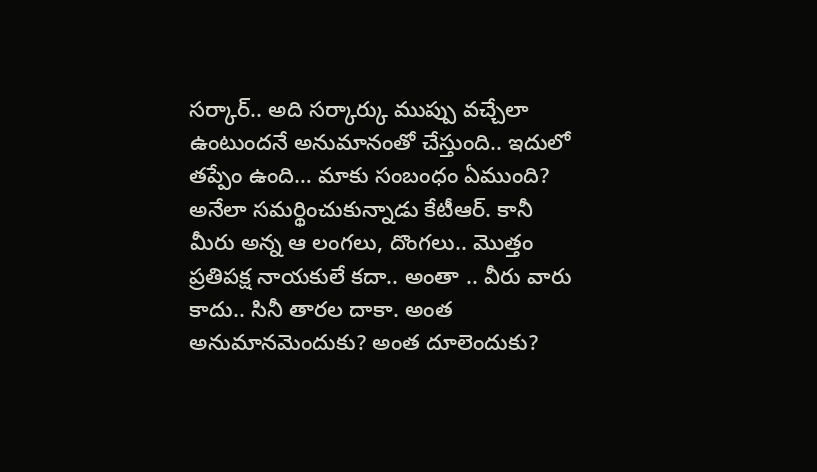సర్కార్.. అది సర్కార్కు ముప్పు వచ్చేలా ఉంటుందనే అనుమానంతో చేస్తుంది.. ఇదులో తప్పేం ఉంది… మాకు సంబంధం ఏముంది? అనేలా సమర్థించుకున్నాడు కేటీఆర్. కానీ మీరు అన్న ఆ లంగలు, దొంగలు.. మొత్తం ప్రతిపక్ష నాయకులే కదా.. అంతా .. వీరు వారు కాదు.. సినీ తారల దాకా. అంత అనుమానమెందుకు? అంత దూలెందుకు?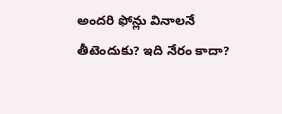అందరి ఫోన్లు వినాలనే తీటెందుకు? ఇది నేరం కాదా?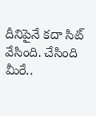దీనిపైనే కదా సిట్ వేసింది. చేసింది మీరే..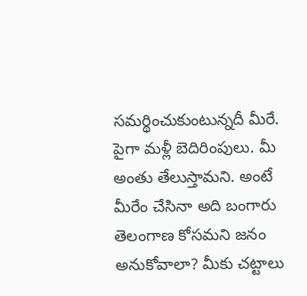సమర్థించుకుంటున్నదీ మీరే. పైగా మళ్లీ బెదిరింపులు. మీ అంతు తేలుస్తామని. అంటే మీరేం చేసినా అది బంగారు తెలంగాణ కోసమని జనం అనుకోవాలా? మీకు చట్టాలు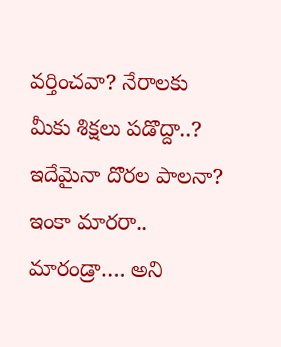వర్తించవా? నేరాలకు మీకు శిక్షలు పడొద్దా..? ఇదేమైనా దొరల పాలనా? ఇంకా మారరా.. మారండ్రా…. అని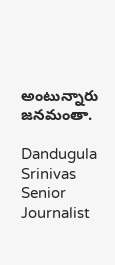అంటున్నారు జనమంతా.

Dandugula Srinivas
Senior Journalist